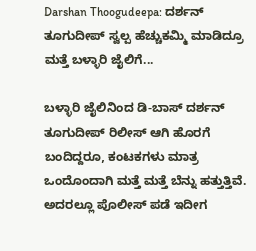Darshan Thoogudeepa: ದರ್ಶನ್ ತೂಗುದೀಪ್ ಸ್ವಲ್ಪ ಹೆಚ್ಚುಕಮ್ಮಿ ಮಾಡಿದ್ರೂ ಮತ್ತೆ ಬಳ್ಳಾರಿ ಜೈಲಿಗೆ...

ಬಳ್ಳಾರಿ ಜೈಲಿನಿಂದ ಡಿ-ಬಾಸ್ ದರ್ಶನ್ ತೂಗುದೀಪ್ ರಿಲೀಸ್ ಆಗಿ ಹೊರಗೆ ಬಂದಿದ್ದರೂ, ಕಂಟಕಗಳು ಮಾತ್ರ ಒಂದೊಂದಾಗಿ ಮತ್ತೆ ಮತ್ತೆ ಬೆನ್ನು ಹತ್ತುತ್ತಿವೆ. ಅದರಲ್ಲೂ ಪೊಲೀಸ್ ಪಡೆ ಇದೀಗ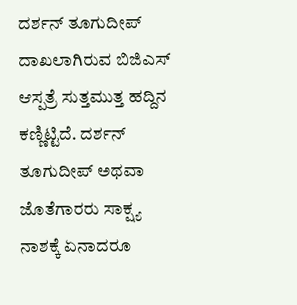ದರ್ಶನ್ ತೂಗುದೀಪ್ ದಾಖಲಾಗಿರುವ ಬಿಜಿಎಸ್ ಆಸ್ಪತ್ರೆ ಸುತ್ತಮುತ್ತ ಹದ್ದಿನ ಕಣ್ಣಿಟ್ಟಿದೆ. ದರ್ಶನ್ ತೂಗುದೀಪ್ ಅಥವಾ ಜೊತೆಗಾರರು ಸಾಕ್ಷ್ಯ ನಾಶಕ್ಕೆ ಏನಾದರೂ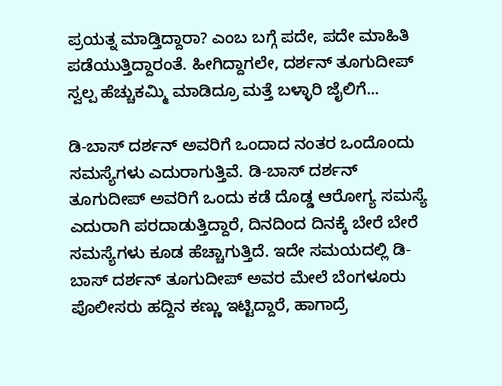ಪ್ರಯತ್ನ ಮಾಡ್ತಿದ್ದಾರಾ? ಎಂಬ ಬಗ್ಗೆ ಪದೇ, ಪದೇ ಮಾಹಿತಿ ಪಡೆಯುತ್ತಿದ್ದಾರಂತೆ. ಹೀಗಿದ್ದಾಗಲೇ, ದರ್ಶನ್ ತೂಗುದೀಪ್ ಸ್ವಲ್ಪ ಹೆಚ್ಚುಕಮ್ಮಿ ಮಾಡಿದ್ರೂ ಮತ್ತೆ ಬಳ್ಳಾರಿ ಜೈಲಿಗೆ...

ಡಿ-ಬಾಸ್ ದರ್ಶನ್ ಅವರಿಗೆ ಒಂದಾದ ನಂತರ ಒಂದೊಂದು ಸಮಸ್ಯೆಗಳು ಎದುರಾಗುತ್ತಿವೆ. ಡಿ-ಬಾಸ್ ದರ್ಶನ್ ತೂಗುದೀಪ್ ಅವರಿಗೆ ಒಂದು ಕಡೆ ದೊಡ್ಡ ಆರೋಗ್ಯ ಸಮಸ್ಯೆ ಎದುರಾಗಿ ಪರದಾಡುತ್ತಿದ್ದಾರೆ, ದಿನದಿಂದ ದಿನಕ್ಕೆ ಬೇರೆ ಬೇರೆ ಸಮಸ್ಯೆಗಳು ಕೂಡ ಹೆಚ್ಚಾಗುತ್ತಿದೆ. ಇದೇ ಸಮಯದಲ್ಲಿ ಡಿ-ಬಾಸ್ ದರ್ಶನ್ ತೂಗುದೀಪ್ ಅವರ ಮೇಲೆ ಬೆಂಗಳೂರು ಪೊಲೀಸರು ಹದ್ದಿನ ಕಣ್ಣು ಇಟ್ಟಿದ್ದಾರೆ, ಹಾಗಾದ್ರೆ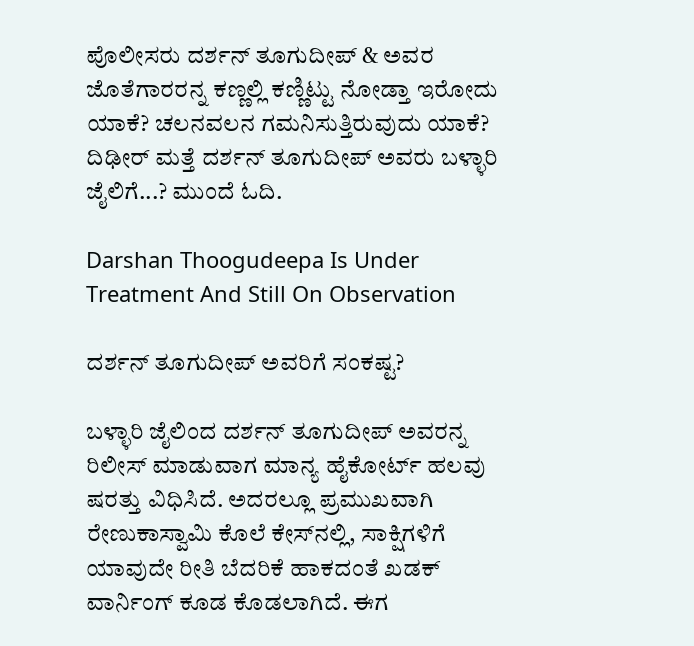ಪೊಲೀಸರು ದರ್ಶನ್ ತೂಗುದೀಪ್ & ಅವರ ಜೊತೆಗಾರರನ್ನ ಕಣ್ಣಲ್ಲಿ ಕಣ್ಣಿಟ್ಟು ನೋಡ್ತಾ ಇರೋದು ಯಾಕೆ? ಚಲನವಲನ ಗಮನಿಸುತ್ತಿರುವುದು ಯಾಕೆ? ದಿಢೀರ್ ಮತ್ತೆ ದರ್ಶನ್ ತೂಗುದೀಪ್ ಅವರು ಬಳ್ಳಾರಿ ಜೈಲಿಗೆ...? ಮುಂದೆ ಓದಿ.

Darshan Thoogudeepa Is Under Treatment And Still On Observation

ದರ್ಶನ್ ತೂಗುದೀಪ್ ಅವರಿಗೆ ಸಂಕಷ್ಟ?

ಬಳ್ಳಾರಿ ಜೈಲಿಂದ ದರ್ಶನ್ ತೂಗುದೀಪ್ ಅವರನ್ನ ರಿಲೀಸ್ ಮಾಡುವಾಗ ಮಾನ್ಯ ಹೈಕೋರ್ಟ್ ಹಲವು ಷರತ್ತು ವಿಧಿಸಿದೆ. ಅದರಲ್ಲೂ ಪ್ರಮುಖವಾಗಿ ರೇಣುಕಾಸ್ವಾಮಿ ಕೊಲೆ ಕೇಸ್‌ನಲ್ಲಿ, ಸಾಕ್ಷಿಗಳಿಗೆ ಯಾವುದೇ ರೀತಿ ಬೆದರಿಕೆ ಹಾಕದಂತೆ ಖಡಕ್ ವಾರ್ನಿಂಗ್ ಕೂಡ ಕೊಡಲಾಗಿದೆ. ಈಗ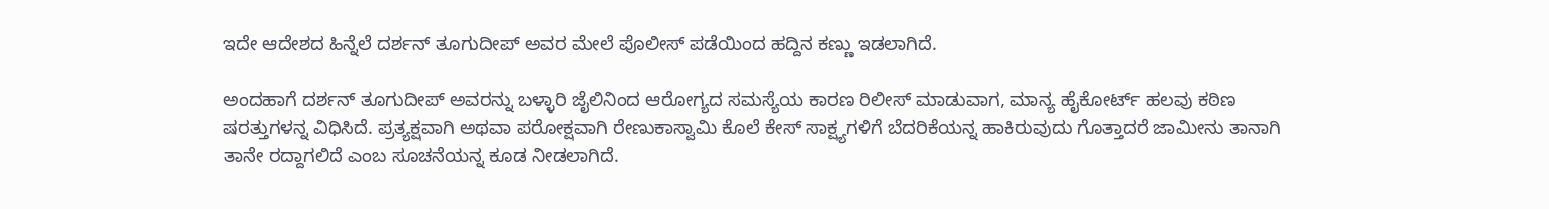ಇದೇ ಆದೇಶದ ಹಿನ್ನೆಲೆ ದರ್ಶನ್ ತೂಗುದೀಪ್ ಅವರ ಮೇಲೆ ಪೊಲೀಸ್ ಪಡೆಯಿಂದ ಹದ್ದಿನ ಕಣ್ಣು ಇಡಲಾಗಿದೆ.

ಅಂದಹಾಗೆ ದರ್ಶನ್ ತೂಗುದೀಪ್ ಅವರನ್ನು ಬಳ್ಳಾರಿ ಜೈಲಿನಿಂದ ಆರೋಗ್ಯದ ಸಮಸ್ಯೆಯ ಕಾರಣ ರಿಲೀಸ್ ಮಾಡುವಾಗ, ಮಾನ್ಯ ಹೈಕೋರ್ಟ್ ಹಲವು ಕಠಿಣ ಷರತ್ತುಗಳನ್ನ ವಿಧಿಸಿದೆ. ಪ್ರತ್ಯಕ್ಷವಾಗಿ ಅಥವಾ ಪರೋಕ್ಷವಾಗಿ ರೇಣುಕಾಸ್ವಾಮಿ ಕೊಲೆ ಕೇಸ್ ಸಾಕ್ಷ್ಯಗಳಿಗೆ ಬೆದರಿಕೆಯನ್ನ ಹಾಕಿರುವುದು ಗೊತ್ತಾದರೆ ಜಾಮೀನು ತಾನಾಗಿ ತಾನೇ ರದ್ದಾಗಲಿದೆ ಎಂಬ ಸೂಚನೆಯನ್ನ ಕೂಡ ನೀಡಲಾಗಿದೆ.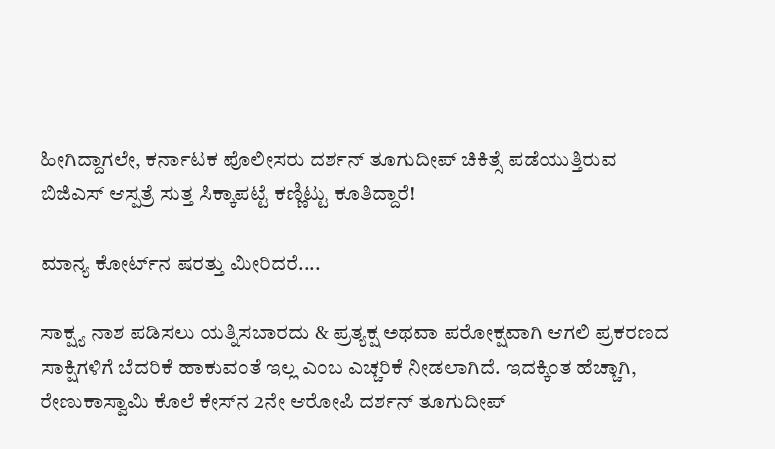ಹೀಗಿದ್ದಾಗಲೇ, ಕರ್ನಾಟಕ ಪೊಲೀಸರು ದರ್ಶನ್ ತೂಗುದೀಪ್ ಚಿಕಿತ್ಸೆ ಪಡೆಯುತ್ತಿರುವ ಬಿಜಿಎಸ್ ಆಸ್ಪತ್ರೆ ಸುತ್ತ ಸಿಕ್ಕಾಪಟ್ಟೆ ಕಣ್ಣಿಟ್ಟು ಕೂತಿದ್ದಾರೆ!

ಮಾನ್ಯ ಕೋರ್ಟ್‌ನ ಷರತ್ತು ಮೀರಿದರೆ....

ಸಾಕ್ಷ್ಯ ನಾಶ ಪಡಿಸಲು ಯತ್ನಿಸಬಾರದು & ಪ್ರತ್ಯಕ್ಷ ಅಥವಾ ಪರೋಕ್ಷವಾಗಿ ಆಗಲಿ ಪ್ರಕರಣದ ಸಾಕ್ಷಿಗಳಿಗೆ ಬೆದರಿಕೆ ಹಾಕುವಂತೆ ಇಲ್ಲ ಎಂಬ ಎಚ್ಚರಿಕೆ ನೀಡಲಾಗಿದೆ. ಇದಕ್ಕಿಂತ ಹೆಚ್ಚಾಗಿ, ರೇಣುಕಾಸ್ವಾಮಿ ಕೊಲೆ ಕೇಸ್‌ನ 2ನೇ ಆರೋಪಿ ದರ್ಶನ್ ತೂಗುದೀಪ್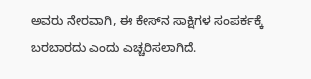ಅವರು ನೇರವಾಗಿ, ಈ ಕೇಸ್‌ನ ಸಾಕ್ಷಿಗಳ ಸಂಪರ್ಕಕ್ಕೆ ಬರಬಾರದು ಎಂದು ಎಚ್ಚರಿಸಲಾಗಿದೆ.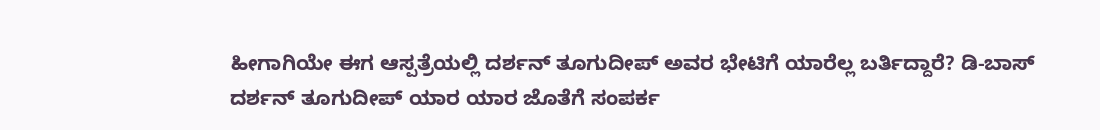ಹೀಗಾಗಿಯೇ ಈಗ ಆಸ್ಪತ್ರೆಯಲ್ಲಿ ದರ್ಶನ್ ತೂಗುದೀಪ್ ಅವರ ಭೇಟಿಗೆ ಯಾರೆಲ್ಲ ಬರ್ತಿದ್ದಾರೆ? ಡಿ-ಬಾಸ್ ದರ್ಶನ್ ತೂಗುದೀಪ್ ಯಾರ ಯಾರ ಜೊತೆಗೆ ಸಂಪರ್ಕ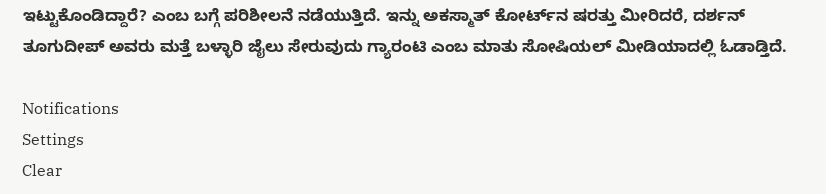ಇಟ್ಟುಕೊಂಡಿದ್ದಾರೆ? ಎಂಬ ಬಗ್ಗೆ ಪರಿಶೀಲನೆ ನಡೆಯುತ್ತಿದೆ. ಇನ್ನು ಅಕಸ್ಮಾತ್ ಕೋರ್ಟ್‌ನ ಷರತ್ತು ಮೀರಿದರೆ, ದರ್ಶನ್ ತೂಗುದೀಪ್ ಅವರು ಮತ್ತೆ ಬಳ್ಳಾರಿ ಜೈಲು ಸೇರುವುದು ಗ್ಯಾರಂಟಿ ಎಂಬ ಮಾತು ಸೋಷಿಯಲ್ ಮೀಡಿಯಾದಲ್ಲಿ ಓಡಾಡ್ತಿದೆ.

Notifications
Settings
Clear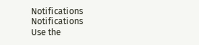Notifications
Notifications
Use the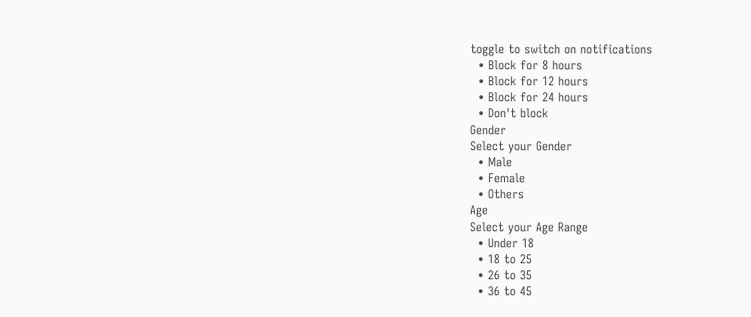toggle to switch on notifications
  • Block for 8 hours
  • Block for 12 hours
  • Block for 24 hours
  • Don't block
Gender
Select your Gender
  • Male
  • Female
  • Others
Age
Select your Age Range
  • Under 18
  • 18 to 25
  • 26 to 35
  • 36 to 45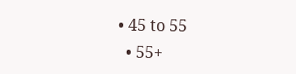• 45 to 55
  • 55+